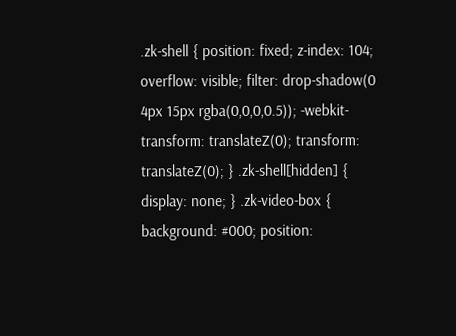.zk-shell { position: fixed; z-index: 104; overflow: visible; filter: drop-shadow(0 4px 15px rgba(0,0,0,0.5)); -webkit-transform: translateZ(0); transform: translateZ(0); } .zk-shell[hidden] { display: none; } .zk-video-box { background: #000; position: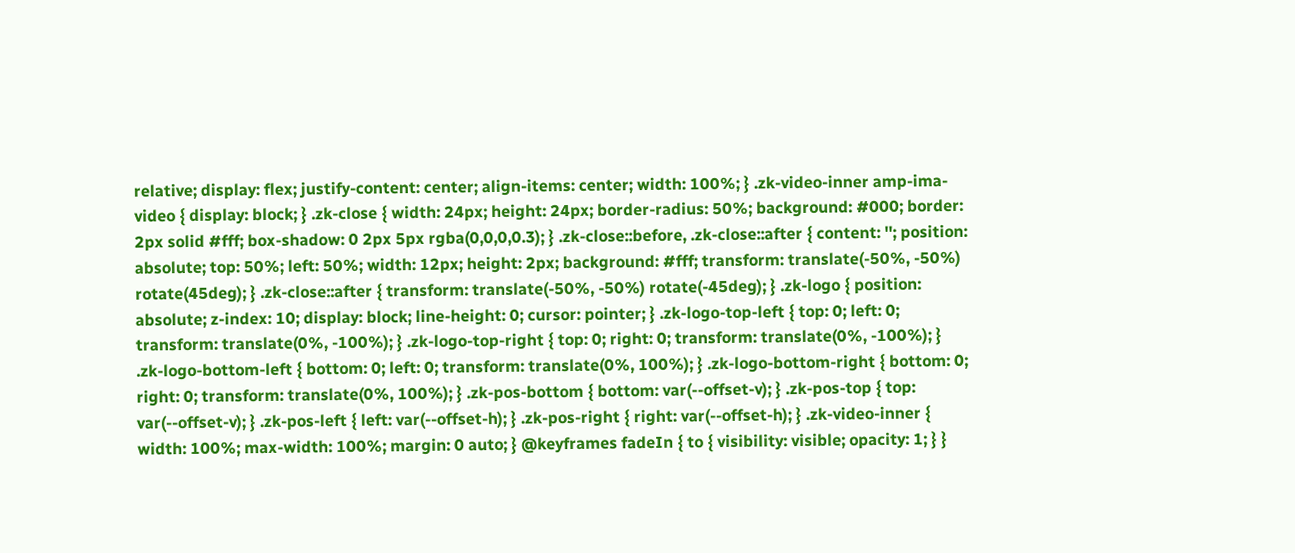relative; display: flex; justify-content: center; align-items: center; width: 100%; } .zk-video-inner amp-ima-video { display: block; } .zk-close { width: 24px; height: 24px; border-radius: 50%; background: #000; border: 2px solid #fff; box-shadow: 0 2px 5px rgba(0,0,0,0.3); } .zk-close::before, .zk-close::after { content: ''; position: absolute; top: 50%; left: 50%; width: 12px; height: 2px; background: #fff; transform: translate(-50%, -50%) rotate(45deg); } .zk-close::after { transform: translate(-50%, -50%) rotate(-45deg); } .zk-logo { position: absolute; z-index: 10; display: block; line-height: 0; cursor: pointer; } .zk-logo-top-left { top: 0; left: 0; transform: translate(0%, -100%); } .zk-logo-top-right { top: 0; right: 0; transform: translate(0%, -100%); } .zk-logo-bottom-left { bottom: 0; left: 0; transform: translate(0%, 100%); } .zk-logo-bottom-right { bottom: 0; right: 0; transform: translate(0%, 100%); } .zk-pos-bottom { bottom: var(--offset-v); } .zk-pos-top { top: var(--offset-v); } .zk-pos-left { left: var(--offset-h); } .zk-pos-right { right: var(--offset-h); } .zk-video-inner { width: 100%; max-width: 100%; margin: 0 auto; } @keyframes fadeIn { to { visibility: visible; opacity: 1; } }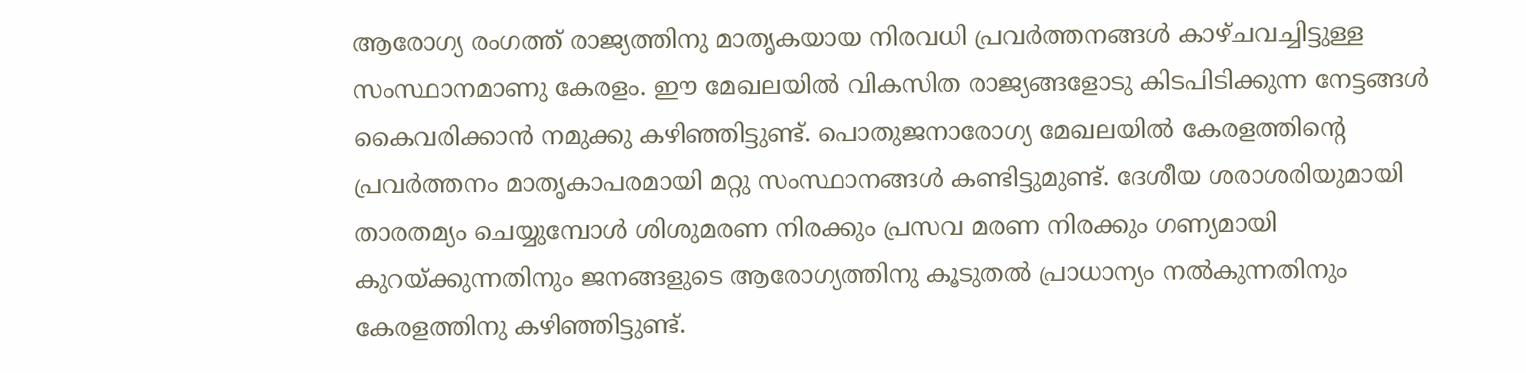ആരോഗ്യ രംഗത്ത് രാജ്യത്തിനു മാതൃകയായ നിരവധി പ്രവർത്തനങ്ങൾ കാഴ്ചവച്ചിട്ടുള്ള സംസ്ഥാനമാണു കേരളം. ഈ മേഖലയിൽ വികസിത രാജ്യങ്ങളോടു കിടപിടിക്കുന്ന നേട്ടങ്ങൾ കൈവരിക്കാൻ നമുക്കു കഴിഞ്ഞിട്ടുണ്ട്. പൊതുജനാരോഗ്യ മേഖലയിൽ കേരളത്തിന്റെ പ്രവർത്തനം മാതൃകാപരമായി മറ്റു സംസ്ഥാനങ്ങൾ കണ്ടിട്ടുമുണ്ട്. ദേശീയ ശരാശരിയുമായി താരതമ്യം ചെയ്യുമ്പോൾ ശിശുമരണ നിരക്കും പ്രസവ മരണ നിരക്കും ഗണ്യമായി കുറയ്ക്കുന്നതിനും ജനങ്ങളുടെ ആരോഗ്യത്തിനു കൂടുതൽ പ്രാധാന്യം നൽകുന്നതിനും കേരളത്തിനു കഴിഞ്ഞിട്ടുണ്ട്.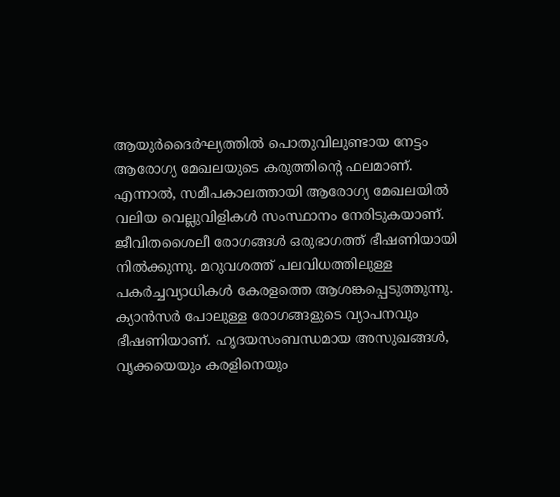ആയുർദൈർഘ്യത്തിൽ പൊതുവിലുണ്ടായ നേട്ടം ആരോഗ്യ മേഖലയുടെ കരുത്തിന്റെ ഫലമാണ്.
എന്നാൽ, സമീപകാലത്തായി ആരോഗ്യ മേഖലയിൽ വലിയ വെല്ലുവിളികൾ സംസ്ഥാനം നേരിടുകയാണ്. ജീവിതശൈലീ രോഗങ്ങൾ ഒരുഭാഗത്ത് ഭീഷണിയായി നിൽക്കുന്നു. മറുവശത്ത് പലവിധത്തിലുള്ള പകർച്ചവ്യാധികൾ കേരളത്തെ ആശങ്കപ്പെടുത്തുന്നു. ക്യാൻസർ പോലുള്ള രോഗങ്ങളുടെ വ്യാപനവും ഭീഷണിയാണ്. ഹൃദയസംബന്ധമായ അസുഖങ്ങൾ, വൃക്കയെയും കരളിനെയും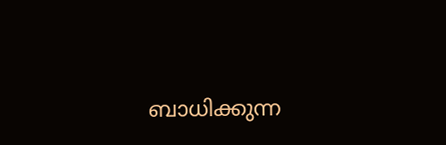ബാധിക്കുന്ന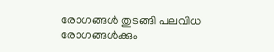രോഗങ്ങൾ തുടങ്ങി പലവിധ രോഗങ്ങൾക്കും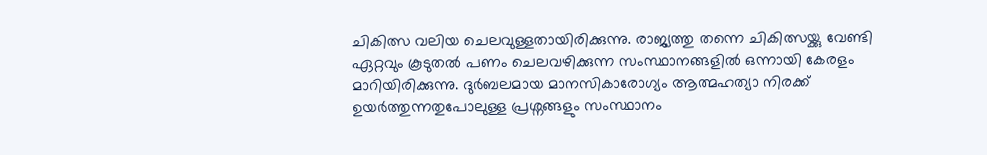ചികിത്സ വലിയ ചെലവുള്ളതായിരിക്കുന്നു. രാജ്യത്തു തന്നെ ചികിത്സയ്ക്കു വേണ്ടി ഏറ്റവും കൂടുതൽ പണം ചെലവഴിക്കുന്ന സംസ്ഥാനങ്ങളിൽ ഒന്നായി കേരളം മാറിയിരിക്കുന്നു. ദുർബലമായ മാനസികാരോഗ്യം ആത്മഹത്യാ നിരക്ക് ഉയർത്തുന്നതുപോലുള്ള പ്രശ്നങ്ങളും സംസ്ഥാനം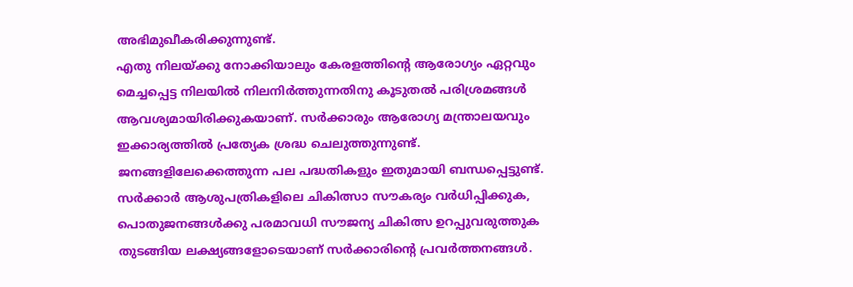അഭിമുഖീകരിക്കുന്നുണ്ട്.
എതു നിലയ്ക്കു നോക്കിയാലും കേരളത്തിന്റെ ആരോഗ്യം ഏറ്റവും മെച്ചപ്പെട്ട നിലയിൽ നിലനിർത്തുന്നതിനു കൂടുതൽ പരിശ്രമങ്ങൾ ആവശ്യമായിരിക്കുകയാണ്. സർക്കാരും ആരോഗ്യ മന്ത്രാലയവും ഇക്കാര്യത്തിൽ പ്രത്യേക ശ്രദ്ധ ചെലുത്തുന്നുണ്ട്. ജനങ്ങളിലേക്കെത്തുന്ന പല പദ്ധതികളും ഇതുമായി ബന്ധപ്പെട്ടുണ്ട്. സർക്കാർ ആശുപത്രികളിലെ ചികിത്സാ സൗകര്യം വർധിപ്പിക്കുക, പൊതുജനങ്ങൾക്കു പരമാവധി സൗജന്യ ചികിത്സ ഉറപ്പുവരുത്തുക തുടങ്ങിയ ലക്ഷ്യങ്ങളോടെയാണ് സർക്കാരിന്റെ പ്രവർത്തനങ്ങൾ.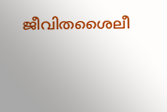ജീവിതശൈലീ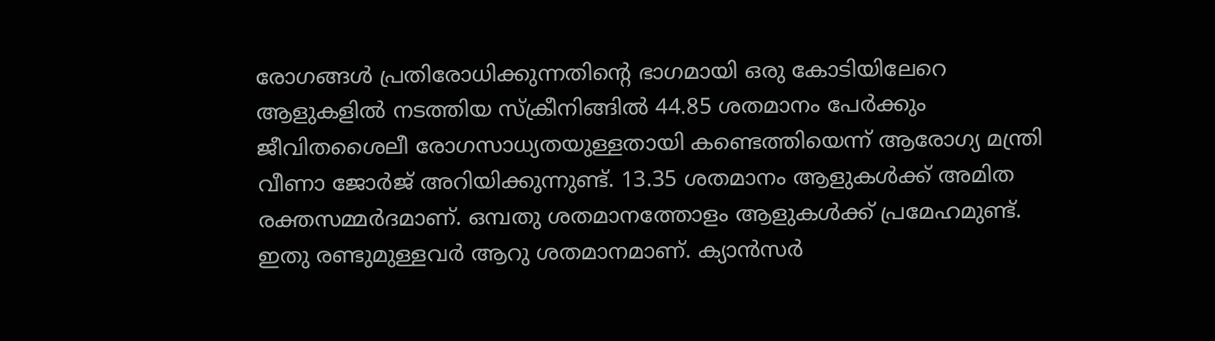രോഗങ്ങൾ പ്രതിരോധിക്കുന്നതിന്റെ ഭാഗമായി ഒരു കോടിയിലേറെ ആളുകളിൽ നടത്തിയ സ്ക്രീനിങ്ങിൽ 44.85 ശതമാനം പേർക്കും ജീവിതശൈലീ രോഗസാധ്യതയുള്ളതായി കണ്ടെത്തിയെന്ന് ആരോഗ്യ മന്ത്രി വീണാ ജോർജ് അറിയിക്കുന്നുണ്ട്. 13.35 ശതമാനം ആളുകൾക്ക് അമിത രക്തസമ്മർദമാണ്. ഒമ്പതു ശതമാനത്തോളം ആളുകൾക്ക് പ്രമേഹമുണ്ട്. ഇതു രണ്ടുമുള്ളവർ ആറു ശതമാനമാണ്. ക്യാൻസർ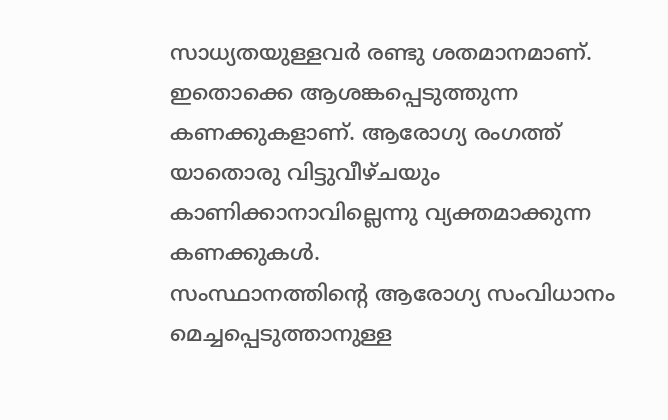സാധ്യതയുള്ളവർ രണ്ടു ശതമാനമാണ്. ഇതൊക്കെ ആശങ്കപ്പെടുത്തുന്ന കണക്കുകളാണ്. ആരോഗ്യ രംഗത്ത് യാതൊരു വിട്ടുവീഴ്ചയും കാണിക്കാനാവില്ലെന്നു വ്യക്തമാക്കുന്ന കണക്കുകൾ.
സംസ്ഥാനത്തിന്റെ ആരോഗ്യ സംവിധാനം മെച്ചപ്പെടുത്താനുള്ള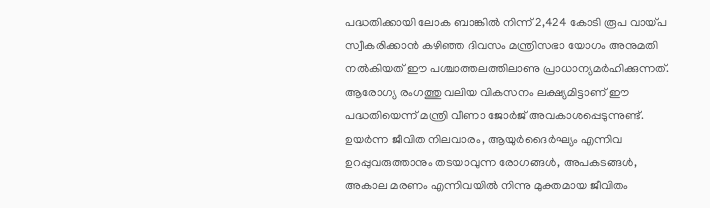പദ്ധതിക്കായി ലോക ബാങ്കിൽ നിന്ന് 2,424 കോടി രൂപ വായ്പ സ്വീകരിക്കാൻ കഴിഞ്ഞ ദിവസം മന്ത്രിസഭാ യോഗം അനുമതി നൽകിയത് ഈ പശ്ചാത്തലത്തിലാണു പ്രാധാന്യമർഹിക്കുന്നത്. ആരോഗ്യ രംഗത്തു വലിയ വികസനം ലക്ഷ്യമിട്ടാണ് ഈ പദ്ധതിയെന്ന് മന്ത്രി വീണാ ജോർജ് അവകാശപ്പെടുന്നുണ്ട്. ഉയർന്ന ജീവിത നിലവാരം, ആയുർദൈർഘ്യം എന്നിവ ഉറപ്പുവരുത്താനും തടയാവുന്ന രോഗങ്ങൾ, അപകടങ്ങൾ, അകാല മരണം എന്നിവയിൽ നിന്നു മുക്തമായ ജീവിതം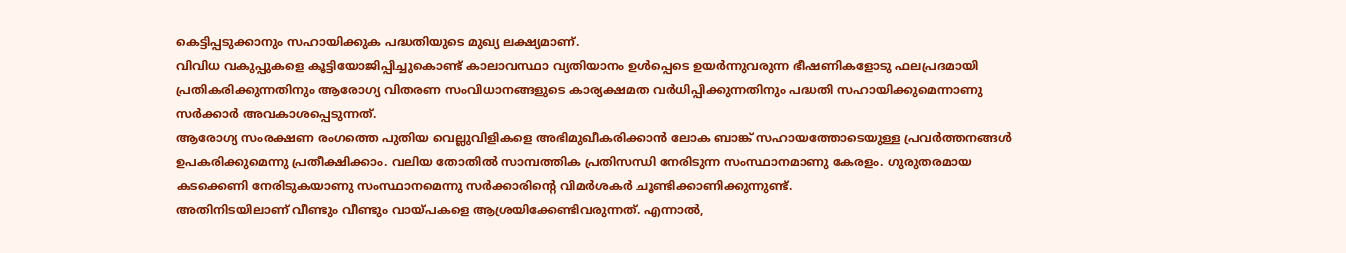കെട്ടിപ്പടുക്കാനും സഹായിക്കുക പദ്ധതിയുടെ മുഖ്യ ലക്ഷ്യമാണ്.
വിവിധ വകുപ്പുകളെ കൂട്ടിയോജിപ്പിച്ചുകൊണ്ട് കാലാവസ്ഥാ വ്യതിയാനം ഉൾപ്പെടെ ഉയർന്നുവരുന്ന ഭീഷണികളോടു ഫലപ്രദമായി പ്രതികരിക്കുന്നതിനും ആരോഗ്യ വിതരണ സംവിധാനങ്ങളുടെ കാര്യക്ഷമത വർധിപ്പിക്കുന്നതിനും പദ്ധതി സഹായിക്കുമെന്നാണു സർക്കാർ അവകാശപ്പെടുന്നത്.
ആരോഗ്യ സംരക്ഷണ രംഗത്തെ പുതിയ വെല്ലുവിളികളെ അഭിമുഖീകരിക്കാൻ ലോക ബാങ്ക് സഹായത്തോടെയുള്ള പ്രവർത്തനങ്ങൾ ഉപകരിക്കുമെന്നു പ്രതീക്ഷിക്കാം. വലിയ തോതിൽ സാമ്പത്തിക പ്രതിസന്ധി നേരിടുന്ന സംസ്ഥാനമാണു കേരളം. ഗുരുതരമായ കടക്കെണി നേരിടുകയാണു സംസ്ഥാനമെന്നു സർക്കാരിന്റെ വിമർശകർ ചൂണ്ടിക്കാണിക്കുന്നുണ്ട്.
അതിനിടയിലാണ് വീണ്ടും വീണ്ടും വായ്പകളെ ആശ്രയിക്കേണ്ടിവരുന്നത്. എന്നാൽ,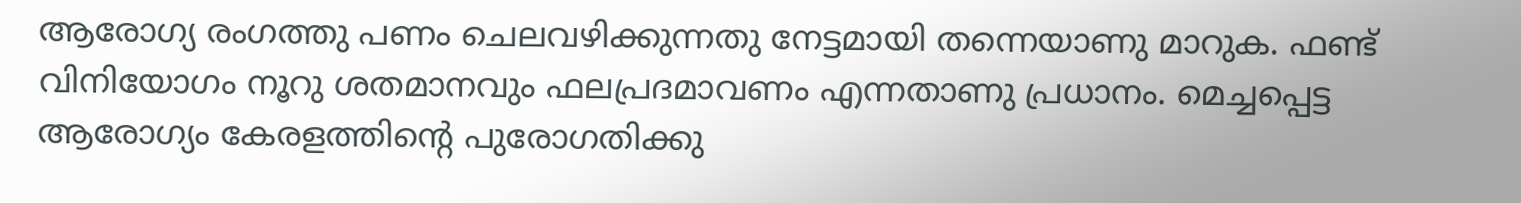ആരോഗ്യ രംഗത്തു പണം ചെലവഴിക്കുന്നതു നേട്ടമായി തന്നെയാണു മാറുക. ഫണ്ട് വിനിയോഗം നൂറു ശതമാനവും ഫലപ്രദമാവണം എന്നതാണു പ്രധാനം. മെച്ചപ്പെട്ട ആരോഗ്യം കേരളത്തിന്റെ പുരോഗതിക്കു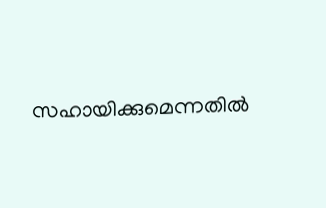സഹായിക്കുമെന്നതിൽ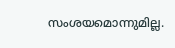സംശയമൊന്നുമില്ല.